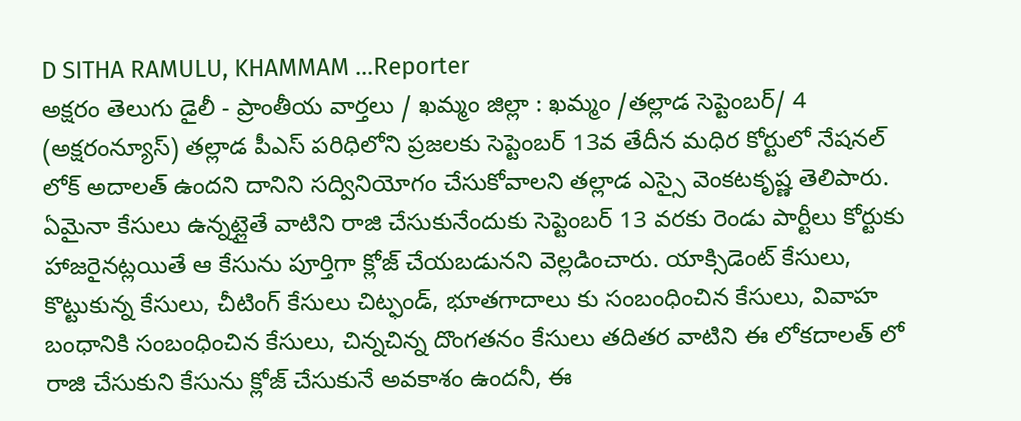D SITHA RAMULU, KHAMMAM ...Reporter
అక్షరం తెలుగు డైలీ - ప్రాంతీయ వార్తలు / ఖమ్మం జిల్లా : ఖమ్మం /తల్లాడ సెప్టెంబర్/ 4 (అక్షరంన్యూస్) తల్లాడ పీఎస్ పరిధిలోని ప్రజలకు సెప్టెంబర్ 13వ తేదీన మధిర కోర్టులో నేషనల్ లోక్ అదాలత్ ఉందని దానిని సద్వినియోగం చేసుకోవాలని తల్లాడ ఎస్సై వెంకటకృష్ణ తెలిపారు. ఏమైనా కేసులు ఉన్నట్లైతే వాటిని రాజి చేసుకునేందుకు సెప్టెంబర్ 13 వరకు రెండు పార్టీలు కోర్టుకు హాజరైనట్లయితే ఆ కేసును పూర్తిగా క్లోజ్ చేయబడునని వెల్లడించారు. యాక్సిడెంట్ కేసులు, కొట్టుకున్న కేసులు, చీటింగ్ కేసులు చిట్ఫండ్, భూతగాదాలు కు సంబంధించిన కేసులు, వివాహ బంధానికి సంబంధించిన కేసులు, చిన్నచిన్న దొంగతనం కేసులు తదితర వాటిని ఈ లోకదాలత్ లో రాజి చేసుకుని కేసును క్లోజ్ చేసుకునే అవకాశం ఉందనీ, ఈ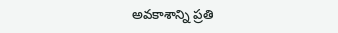అవకాశాన్ని ప్రతి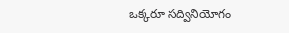ఒక్కరూ సద్వినియోగం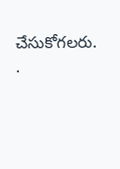చేసుకోగలరు.
.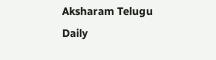Aksharam Telugu Daily